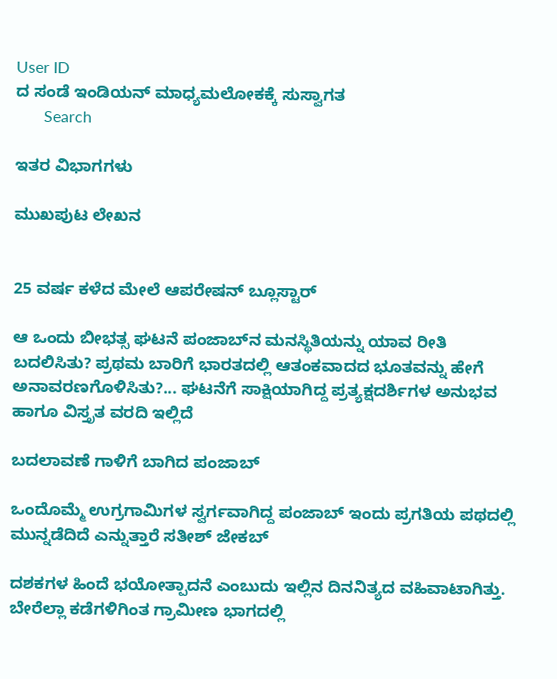User ID
ದ ಸಂಡೆ ಇಂಡಿಯನ್ ಮಾಧ್ಯಮಲೋಕಕ್ಕೆ ಸುಸ್ವಾಗತ
       Search

ಇತರ ವಿಭಾಗಗಳು

ಮುಖಪುಟ ಲೇಖನ


25 ವರ್ಷ ಕಳೆದ ಮೇಲೆ ಆಪರೇಷನ್ ಬ್ಲೂಸ್ಟಾರ್

ಆ ಒಂದು ಬೀಭತ್ಸ ಘಟನೆ ಪಂಜಾಬ್‌ನ ಮನಸ್ಥಿತಿಯನ್ನು ಯಾವ ರೀತಿ ಬದಲಿಸಿತು? ಪ್ರಥಮ ಬಾರಿಗೆ ಭಾರತದಲ್ಲಿ ಆತಂಕವಾದದ ಭೂತವನ್ನು ಹೇಗೆ ಅನಾವರಣಗೊಳಿಸಿತು?... ಘಟನೆಗೆ ಸಾಕ್ಷಿಯಾಗಿದ್ದ ಪ್ರತ್ಯಕ್ಷದರ್ಶಿಗಳ ಅನುಭವ ಹಾಗೂ ವಿಸ್ತೃತ ವರದಿ ಇಲ್ಲಿದೆ

ಬದಲಾವಣೆ ಗಾಳಿಗೆ ಬಾಗಿದ ಪಂಜಾಬ್

ಒಂದೊಮ್ಮೆ ಉಗ್ರಗಾಮಿಗಳ ಸ್ವರ್ಗವಾಗಿದ್ದ ಪಂಜಾಬ್ ಇಂದು ಪ್ರಗತಿಯ ಪಥದಲ್ಲಿ ಮುನ್ನಡೆದಿದೆ ಎನ್ನುತ್ತಾರೆ ಸತೀಶ್ ಜೇಕಬ್

ದಶಕಗಳ ಹಿಂದೆ ಭಯೋತ್ಪಾದನೆ ಎಂಬುದು ಇಲ್ಲಿನ ದಿನನಿತ್ಯದ ವಹಿವಾಟಾಗಿತ್ತು. ಬೇರೆಲ್ಲಾ ಕಡೆಗಳಿಗಿಂತ ಗ್ರಾಮೀಣ ಭಾಗದಲ್ಲಿ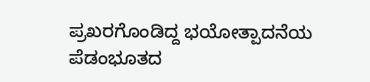ಪ್ರಖರಗೊಂಡಿದ್ದ ಭಯೋತ್ಪಾದನೆಯ ಪೆಡಂಭೂತದ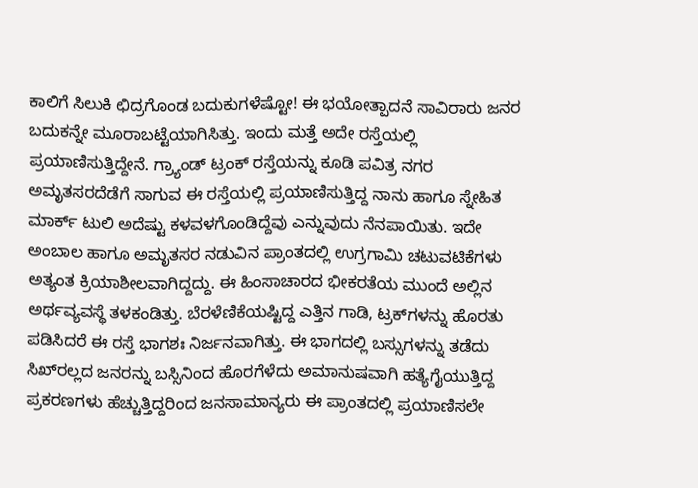ಕಾಲಿಗೆ ಸಿಲುಕಿ ಛಿದ್ರಗೊಂಡ ಬದುಕುಗಳೆಷ್ಟೋ! ಈ ಭಯೋತ್ಪಾದನೆ ಸಾವಿರಾರು ಜನರ ಬದುಕನ್ನೇ ಮೂರಾಬಟ್ಟೆಯಾಗಿಸಿತ್ತು. ಇಂದು ಮತ್ತೆ ಅದೇ ರಸ್ತೆಯಲ್ಲಿ ಪ್ರಯಾಣಿಸುತ್ತಿದ್ದೇನೆ. ಗ್ರ್ಯಾಂಡ್ ಟ್ರಂಕ್ ರಸ್ತೆಯನ್ನು ಕೂಡಿ ಪವಿತ್ರ ನಗರ ಅಮೃತಸರದೆಡೆಗೆ ಸಾಗುವ ಈ ರಸ್ತೆಯಲ್ಲಿ ಪ್ರಯಾಣಿಸುತ್ತಿದ್ದ ನಾನು ಹಾಗೂ ಸ್ನೇಹಿತ ಮಾರ್ಕ್ ಟುಲಿ ಅದೆಷ್ಟು ಕಳವಳಗೊಂಡಿದ್ದೆವು ಎನ್ನುವುದು ನೆನಪಾಯಿತು. ಇದೇ ಅಂಬಾಲ ಹಾಗೂ ಅಮೃತಸರ ನಡುವಿನ ಪ್ರಾಂತದಲ್ಲಿ ಉಗ್ರಗಾಮಿ ಚಟುವಟಿಕೆಗಳು ಅತ್ಯಂತ ಕ್ರಿಯಾಶೀಲವಾಗಿದ್ದದ್ದು. ಈ ಹಿಂಸಾಚಾರದ ಭೀಕರತೆಯ ಮುಂದೆ ಅಲ್ಲಿನ ಅರ್ಥವ್ಯವಸ್ಥೆ ತಳಕಂಡಿತ್ತು. ಬೆರಳೆಣಿಕೆಯಷ್ಟಿದ್ದ ಎತ್ತಿನ ಗಾಡಿ, ಟ್ರಕ್‌ಗಳನ್ನು ಹೊರತು ಪಡಿಸಿದರೆ ಈ ರಸ್ತೆ ಭಾಗಶಃ ನಿರ್ಜನವಾಗಿತ್ತು. ಈ ಭಾಗದಲ್ಲಿ ಬಸ್ಸುಗಳನ್ನು ತಡೆದು ಸಿಖ್‌ರಲ್ಲದ ಜನರನ್ನು ಬಸ್ಸಿನಿಂದ ಹೊರಗೆಳೆದು ಅಮಾನುಷವಾಗಿ ಹತ್ಯೆಗೈಯುತ್ತಿದ್ದ ಪ್ರಕರಣಗಳು ಹೆಚ್ಚುತ್ತಿದ್ದರಿಂದ ಜನಸಾಮಾನ್ಯರು ಈ ಪ್ರಾಂತದಲ್ಲಿ ಪ್ರಯಾಣಿಸಲೇ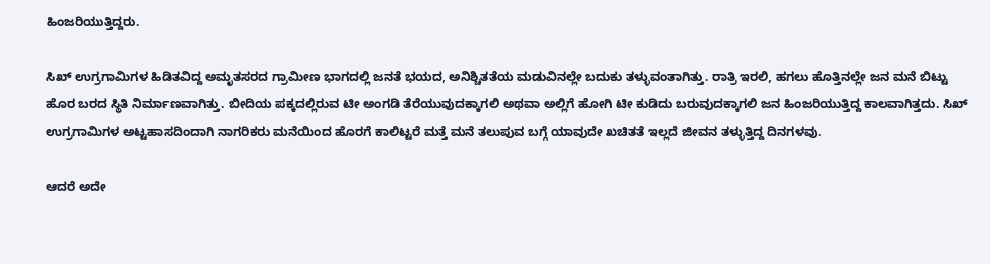ಹಿಂಜರಿಯುತ್ತಿದ್ದರು.

ಸಿಖ್ ಉಗ್ರಗಾಮಿಗಳ ಹಿಡಿತವಿದ್ದ ಅಮೃತಸರದ ಗ್ರಾಮೀಣ ಭಾಗದಲ್ಲಿ ಜನತೆ ಭಯದ, ಅನಿಶ್ಚಿತತೆಯ ಮಡುವಿನಲ್ಲೇ ಬದುಕು ತಳ್ಳುವಂತಾಗಿತ್ತು. ರಾತ್ರಿ ಇರಲಿ, ಹಗಲು ಹೊತ್ತಿನಲ್ಲೇ ಜನ ಮನೆ ಬಿಟ್ಟು ಹೊರ ಬರದ ಸ್ಥಿತಿ ನಿರ್ಮಾಣವಾಗಿತ್ತು. ಬೀದಿಯ ಪಕ್ಕದಲ್ಲಿರುವ ಟೀ ಅಂಗಡಿ ತೆರೆಯುವುದಕ್ಕಾಗಲಿ ಅಥವಾ ಅಲ್ಲಿಗೆ ಹೋಗಿ ಟೀ ಕುಡಿದು ಬರುವುದಕ್ಕಾಗಲಿ ಜನ ಹಿಂಜರಿಯುತ್ತಿದ್ದ ಕಾಲವಾಗಿತ್ತದು. ಸಿಖ್ ಉಗ್ರಗಾಮಿಗಳ ಅಟ್ಟಹಾಸದಿಂದಾಗಿ ನಾಗರಿಕರು ಮನೆಯಿಂದ ಹೊರಗೆ ಕಾಲಿಟ್ಟರೆ ಮತ್ತೆ ಮನೆ ತಲುಪುವ ಬಗ್ಗೆ ಯಾವುದೇ ಖಚಿತತೆ ಇಲ್ಲದೆ ಜೀವನ ತಳ್ಳುತ್ತಿದ್ದ ದಿನಗಳವು.

ಆದರೆ ಅದೇ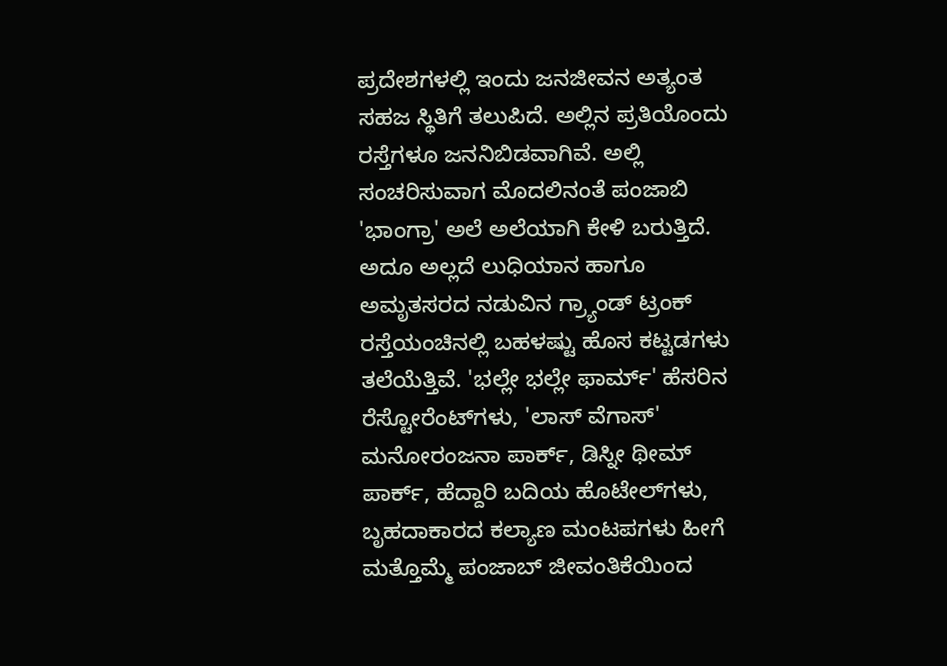ಪ್ರದೇಶಗಳಲ್ಲಿ ಇಂದು ಜನಜೀವನ ಅತ್ಯಂತ ಸಹಜ ಸ್ಥಿತಿಗೆ ತಲುಪಿದೆ. ಅಲ್ಲಿನ ಪ್ರತಿಯೊಂದು ರಸ್ತೆಗಳೂ ಜನನಿಬಿಡವಾಗಿವೆ. ಅಲ್ಲಿ ಸಂಚರಿಸುವಾಗ ಮೊದಲಿನಂತೆ ಪಂಜಾಬಿ 'ಭಾಂಗ್ರಾ' ಅಲೆ ಅಲೆಯಾಗಿ ಕೇಳಿ ಬರುತ್ತಿದೆ. ಅದೂ ಅಲ್ಲದೆ ಲುಧಿಯಾನ ಹಾಗೂ ಅಮೃತಸರದ ನಡುವಿನ ಗ್ರ್ಯಾಂಡ್ ಟ್ರಂಕ್ ರಸ್ತೆಯಂಚಿನಲ್ಲಿ ಬಹಳಷ್ಟು ಹೊಸ ಕಟ್ಟಡಗಳು ತಲೆಯೆತ್ತಿವೆ. 'ಭಲ್ಲೇ ಭಲ್ಲೇ ಫಾರ್ಮ್' ಹೆಸರಿನ ರೆಸ್ಟೋರೆಂಟ್‌ಗಳು, 'ಲಾಸ್ ವೆಗಾಸ್' ಮನೋರಂಜನಾ ಪಾರ್ಕ್, ಡಿಸ್ನೀ ಥೀಮ್ ಪಾರ್ಕ್, ಹೆದ್ದಾರಿ ಬದಿಯ ಹೊಟೇಲ್‌ಗಳು, ಬೃಹದಾಕಾರದ ಕಲ್ಯಾಣ ಮಂಟಪಗಳು ಹೀಗೆ ಮತ್ತೊಮ್ಮೆ ಪಂಜಾಬ್ ಜೀವಂತಿಕೆಯಿಂದ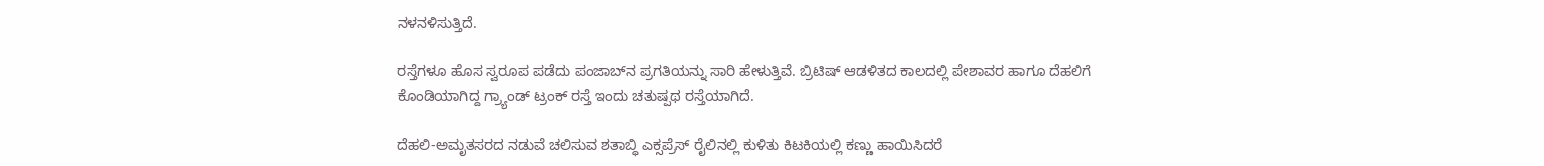ನಳನಳಿಸುತ್ತಿದೆ.

ರಸ್ತೆಗಳೂ ಹೊಸ ಸ್ವರೂಪ ಪಡೆದು ಪಂಜಾಬ್‌ನ ಪ್ರಗತಿಯನ್ನು ಸಾರಿ ಹೇಳುತ್ತಿವೆ. ಬ್ರಿಟಿಷ್ ಆಡಳಿತದ ಕಾಲದಲ್ಲಿ ಪೇಶಾವರ ಹಾಗೂ ದೆಹಲಿಗೆ ಕೊಂಡಿಯಾಗಿದ್ದ ಗ್ರ್ಯಾಂಡ್ ಟ್ರಂಕ್ ರಸ್ತೆ ಇಂದು ಚತುಷ್ಪಥ ರಸ್ತೆಯಾಗಿದೆ.

ದೆಹಲಿ-ಅಮೃತಸರದ ನಡುವೆ ಚಲಿಸುವ ಶತಾಬ್ಧಿ ಎಕ್ಸಪ್ರೆಸ್ ರೈಲಿನಲ್ಲಿ ಕುಳಿತು ಕಿಟಕಿಯಲ್ಲಿ ಕಣ್ಣು ಹಾಯಿಸಿದರೆ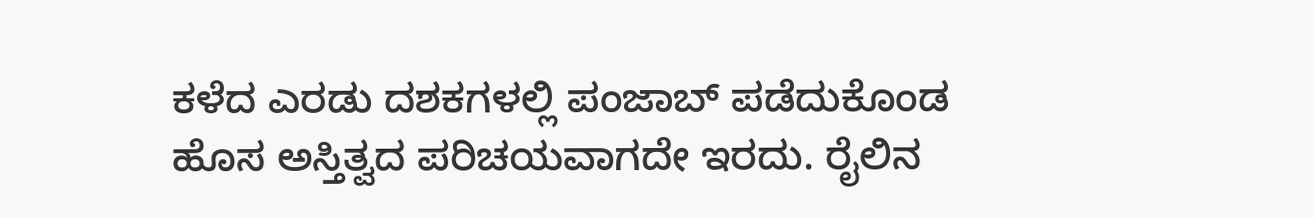ಕಳೆದ ಎರಡು ದಶಕಗಳಲ್ಲಿ ಪಂಜಾಬ್ ಪಡೆದುಕೊಂಡ ಹೊಸ ಅಸ್ತಿತ್ವದ ಪರಿಚಯವಾಗದೇ ಇರದು. ರೈಲಿನ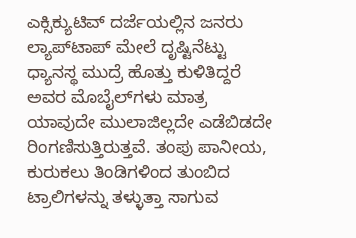ಎಕ್ಸಿಕ್ಯುಟಿವ್ ದರ್ಜೆಯಲ್ಲಿನ ಜನರು ಲ್ಯಾಪ್‌ಟಾಪ್ ಮೇಲೆ ದೃಷ್ಟಿನೆಟ್ಟು ಧ್ಯಾನಸ್ಥ ಮುದ್ರೆ ಹೊತ್ತು ಕುಳಿತಿದ್ದರೆ ಅವರ ಮೊಬೈಲ್‌ಗಳು ಮಾತ್ರ ಯಾವುದೇ ಮುಲಾಜಿಲ್ಲದೇ ಎಡೆಬಿಡದೇ ರಿಂಗಣಿಸುತ್ತಿರುತ್ತವೆ. ತಂಪು ಪಾನೀಯ, ಕುರುಕಲು ತಿಂಡಿಗಳಿಂದ ತುಂಬಿದ ಟ್ರಾಲಿಗಳನ್ನು ತಳ್ಳುತ್ತಾ ಸಾಗುವ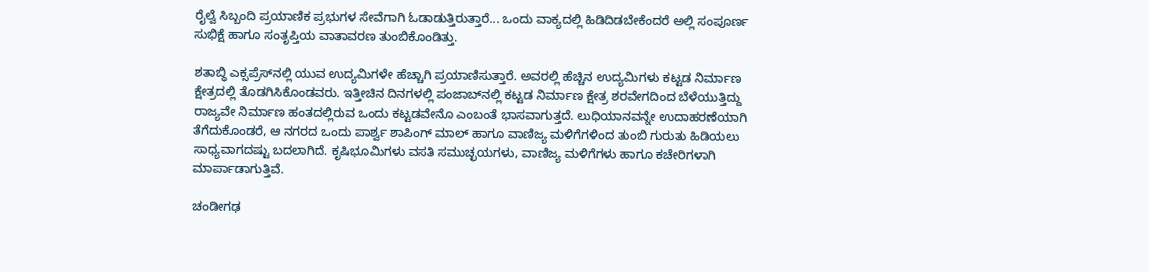ರೈಲ್ವೆ ಸಿಬ್ಬಂದಿ ಪ್ರಯಾಣಿಕ ಪ್ರಭುಗಳ ಸೇವೆಗಾಗಿ ಓಡಾಡುತ್ತಿರುತ್ತಾರೆ... ಒಂದು ವಾಕ್ಯದಲ್ಲಿ ಹಿಡಿದಿಡಬೇಕೆಂದರೆ ಅಲ್ಲಿ ಸಂಪೂರ್ಣ ಸುಭಿಕ್ಷೆ ಹಾಗೂ ಸಂತೃಪ್ತಿಯ ವಾತಾವರಣ ತುಂಬಿಕೊಂಡಿತ್ತು.

ಶತಾಬ್ಧಿ ಎಕ್ಸಪ್ರೆಸ್‌ನಲ್ಲಿ ಯುವ ಉದ್ಯಮಿಗಳೇ ಹೆಚ್ಚಾಗಿ ಪ್ರಯಾಣಿಸುತ್ತಾರೆ. ಅವರಲ್ಲಿ ಹೆಚ್ಚಿನ ಉದ್ಯಮಿಗಳು ಕಟ್ಟಡ ನಿರ್ಮಾಣ ಕ್ಷೇತ್ರದಲ್ಲಿ ತೊಡಗಿಸಿಕೊಂಡವರು. ಇತ್ತೀಚಿನ ದಿನಗಳಲ್ಲಿ ಪಂಜಾಬ್‌ನಲ್ಲಿ ಕಟ್ಟಡ ನಿರ್ಮಾಣ ಕ್ಷೇತ್ರ ಶರವೇಗದಿಂದ ಬೆಳೆಯುತ್ತಿದ್ದು ರಾಜ್ಯವೇ ನಿರ್ಮಾಣ ಹಂತದಲ್ಲಿರುವ ಒಂದು ಕಟ್ಟಡವೇನೊ ಎಂಬಂತೆ ಭಾಸವಾಗುತ್ತದೆ. ಲುಧಿಯಾನವನ್ನೇ ಉದಾಹರಣೆಯಾಗಿ ತೆಗೆದುಕೊಂಡರೆ, ಆ ನಗರದ ಒಂದು ಪಾರ್ಶ್ವ ಶಾಪಿಂಗ್ ಮಾಲ್ ಹಾಗೂ ವಾಣಿಜ್ಯ ಮಳಿಗೆಗಳಿಂದ ತುಂಬಿ ಗುರುತು ಹಿಡಿಯಲು ಸಾಧ್ಯವಾಗದಷ್ಟು ಬದಲಾಗಿದೆ. ಕೃಷಿಭೂಮಿಗಳು ವಸತಿ ಸಮುಚ್ಛಯಗಳು, ವಾಣಿಜ್ಯ ಮಳಿಗೆಗಳು ಹಾಗೂ ಕಚೇರಿಗಳಾಗಿ ಮಾರ್ಪಾಡಾಗುತ್ತಿವೆ.

ಚಂಡೀಗಢ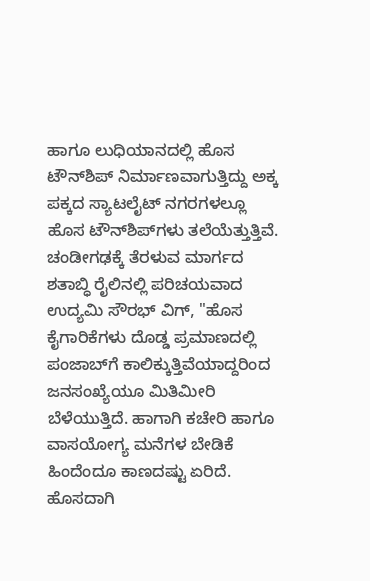ಹಾಗೂ ಲುಧಿಯಾನದಲ್ಲಿ ಹೊಸ ಟೌನ್‌ಶಿಪ್ ನಿರ್ಮಾಣವಾಗುತ್ತಿದ್ದು ಅಕ್ಕ ಪಕ್ಕದ ಸ್ಯಾಟಲೈಟ್ ನಗರಗಳಲ್ಲೂ ಹೊಸ ಟೌನ್‌ಶಿಪ್‌ಗಳು ತಲೆಯೆತ್ತುತ್ತಿವೆ. ಚಂಡೀಗಢಕ್ಕೆ ತೆರಳುವ ಮಾರ್ಗದ ಶತಾಬ್ಧಿ ರೈಲಿನಲ್ಲಿ ಪರಿಚಯವಾದ ಉದ್ಯಮಿ ಸೌರಭ್ ವಿಗ್, "ಹೊಸ ಕೈಗಾರಿಕೆಗಳು ದೊಡ್ಡ ಪ್ರಮಾಣದಲ್ಲಿ ಪಂಜಾಬ್‌ಗೆ ಕಾಲಿಕ್ಕುತ್ತಿವೆಯಾದ್ದರಿಂದ ಜನಸಂಖ್ಯೆಯೂ ಮಿತಿಮೀರಿ ಬೆಳೆಯುತ್ತಿದೆ. ಹಾಗಾಗಿ ಕಚೇರಿ ಹಾಗೂ ವಾಸಯೋಗ್ಯ ಮನೆಗಳ ಬೇಡಿಕೆ ಹಿಂದೆಂದೂ ಕಾಣದಷ್ಟು ಏರಿದೆ. ಹೊಸದಾಗಿ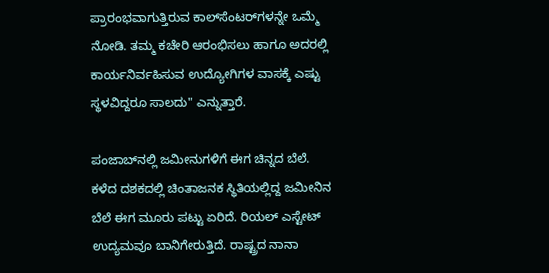ಪ್ರಾರಂಭವಾಗುತ್ತಿರುವ ಕಾಲ್‌ಸೆಂಟರ್‌ಗಳನ್ನೇ ಒಮ್ಮೆ ನೋಡಿ. ತಮ್ಮ ಕಚೇರಿ ಆರಂಭಿಸಲು ಹಾಗೂ ಅದರಲ್ಲಿ ಕಾರ್ಯನಿರ್ವಹಿಸುವ ಉದ್ಯೋಗಿಗಳ ವಾಸಕ್ಕೆ ಎಷ್ಟು ಸ್ಥಳವಿದ್ದರೂ ಸಾಲದು" ಎನ್ನುತ್ತಾರೆ.

ಪಂಜಾಬ್‌ನಲ್ಲಿ ಜಮೀನುಗಳಿಗೆ ಈಗ ಚಿನ್ನದ ಬೆಲೆ. ಕಳೆದ ದಶಕದಲ್ಲಿ ಚಿಂತಾಜನಕ ಸ್ಥಿತಿಯಲ್ಲಿದ್ದ ಜಮೀನಿನ ಬೆಲೆ ಈಗ ಮೂರು ಪಟ್ಟು ಏರಿದೆ. ರಿಯಲ್ ಎಸ್ಟೇಟ್ ಉದ್ಯಮವೂ ಬಾನಿಗೇರುತ್ತಿದೆ. ರಾಷ್ಟ್ರದ ನಾನಾ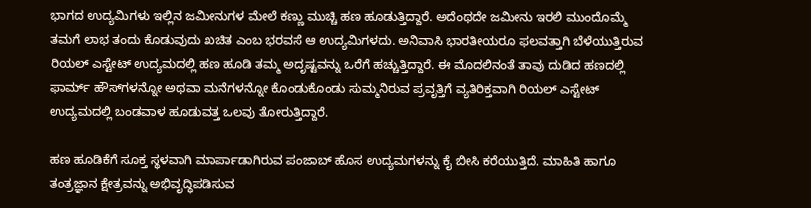ಭಾಗದ ಉದ್ಯಮಿಗಳು ಇಲ್ಲಿನ ಜಮೀನುಗಳ ಮೇಲೆ ಕಣ್ಣು ಮುಚ್ಚಿ ಹಣ ಹೂಡುತ್ತಿದ್ದಾರೆ. ಅದೆಂಥದೇ ಜಮೀನು ಇರಲಿ ಮುಂದೊಮ್ಮೆ ತಮಗೆ ಲಾಭ ತಂದು ಕೊಡುವುದು ಖಚಿತ ಎಂಬ ಭರವಸೆ ಆ ಉದ್ಯಮಿಗಳದು. ಅನಿವಾಸಿ ಭಾರತೀಯರೂ ಫಲವತ್ತಾಗಿ ಬೆಳೆಯುತ್ತಿರುವ ರಿಯಲ್ ಎಸ್ಟೇಟ್ ಉದ್ಯಮದಲ್ಲಿ ಹಣ ಹೂಡಿ ತಮ್ಮ ಅದೃಷ್ಟವನ್ನು ಒರೆಗೆ ಹಚ್ಚುತ್ತಿದ್ದಾರೆ. ಈ ಮೊದಲಿನಂತೆ ತಾವು ದುಡಿದ ಹಣದಲ್ಲಿ ಫಾರ್ಮ್ ಹೌಸ್‌ಗಳನ್ನೋ ಅಥವಾ ಮನೆಗಳನ್ನೋ ಕೊಂಡುಕೊಂಡು ಸುಮ್ಮನಿರುವ ಪ್ರವೃತ್ತಿಗೆ ವ್ಯತಿರಿಕ್ತವಾಗಿ ರಿಯಲ್ ಎಸ್ಟೇಟ್ ಉದ್ಯಮದಲ್ಲಿ ಬಂಡವಾಳ ಹೂಡುವತ್ತ ಒಲವು ತೋರುತ್ತಿದ್ದಾರೆ.

ಹಣ ಹೂಡಿಕೆಗೆ ಸೂಕ್ತ ಸ್ಥಳವಾಗಿ ಮಾರ್ಪಾಡಾಗಿರುವ ಪಂಜಾಬ್ ಹೊಸ ಉದ್ಯಮಗಳನ್ನು ಕೈ ಬೀಸಿ ಕರೆಯುತ್ತಿದೆ. ಮಾಹಿತಿ ಹಾಗೂ ತಂತ್ರಜ್ಞಾನ ಕ್ಷೇತ್ರವನ್ನು ಅಭಿವೃದ್ಧಿಪಡಿಸುವ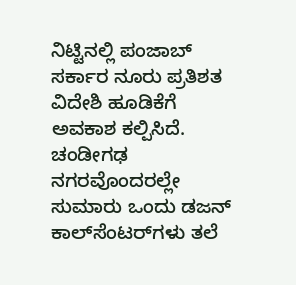ನಿಟ್ಟಿನಲ್ಲಿ ಪಂಜಾಬ್ ಸರ್ಕಾರ ನೂರು ಪ್ರತಿಶತ ವಿದೇಶಿ ಹೂಡಿಕೆಗೆ ಅವಕಾಶ ಕಲ್ಪಿಸಿದೆ. ಚಂಡೀಗಢ ನಗರವೊಂದರಲ್ಲೇ ಸುಮಾರು ಒಂದು ಡಜನ್ ಕಾಲ್‌ಸೆಂಟರ್‌ಗಳು ತಲೆ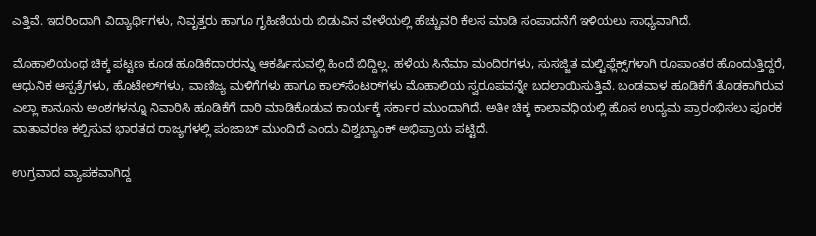ಎತ್ತಿವೆ. ಇದರಿಂದಾಗಿ ವಿದ್ಯಾರ್ಥಿಗಳು, ನಿವೃತ್ತರು ಹಾಗೂ ಗೃಹಿಣಿಯರು ಬಿಡುವಿನ ವೇಳೆಯಲ್ಲಿ ಹೆಚ್ಚುವರಿ ಕೆಲಸ ಮಾಡಿ ಸಂಪಾದನೆಗೆ ಇಳಿಯಲು ಸಾಧ್ಯವಾಗಿದೆ.

ಮೊಹಾಲಿಯಂಥ ಚಿಕ್ಕ ಪಟ್ಟಣ ಕೂಡ ಹೂಡಿಕೆದಾರರನ್ನು ಆಕರ್ಷಿಸುವಲ್ಲಿ ಹಿಂದೆ ಬಿದ್ದಿಲ್ಲ. ಹಳೆಯ ಸಿನೆಮಾ ಮಂದಿರಗಳು, ಸುಸಜ್ಜಿತ ಮಲ್ಟಿಫ್ಲೆಕ್ಸ್‌ಗಳಾಗಿ ರೂಪಾಂತರ ಹೊಂದುತ್ತಿದ್ದರೆ, ಆಧುನಿಕ ಆಸ್ಪತ್ರೆಗಳು, ಹೊಟೇಲ್‌ಗಳು, ವಾಣಿಜ್ಯ ಮಳಿಗೆಗಳು ಹಾಗೂ ಕಾಲ್‌ಸೆಂಟರ್‌ಗಳು ಮೊಹಾಲಿಯ ಸ್ವರೂಪವನ್ನೇ ಬದಲಾಯಿಸುತ್ತಿವೆ. ಬಂಡವಾಳ ಹೂಡಿಕೆಗೆ ತೊಡಕಾಗಿರುವ ಎಲ್ಲಾ ಕಾನೂನು ಅಂಶಗಳನ್ನೂ ನಿವಾರಿಸಿ ಹೂಡಿಕೆಗೆ ದಾರಿ ಮಾಡಿಕೊಡುವ ಕಾರ್ಯಕ್ಕೆ ಸರ್ಕಾರ ಮುಂದಾಗಿದೆ. ಅತೀ ಚಿಕ್ಕ ಕಾಲಾವಧಿಯಲ್ಲಿ ಹೊಸ ಉದ್ಯಮ ಪ್ರಾರಂಭಿಸಲು ಪೂರಕ ವಾತಾವರಣ ಕಲ್ಪಿಸುವ ಭಾರತದ ರಾಜ್ಯಗಳಲ್ಲಿ ಪಂಜಾಬ್ ಮುಂದಿದೆ ಎಂದು ವಿಶ್ವಬ್ಯಾಂಕ್ ಅಭಿಪ್ರಾಯ ಪಟ್ಟಿದೆ.

ಉಗ್ರವಾದ ವ್ಯಾಪಕವಾಗಿದ್ದ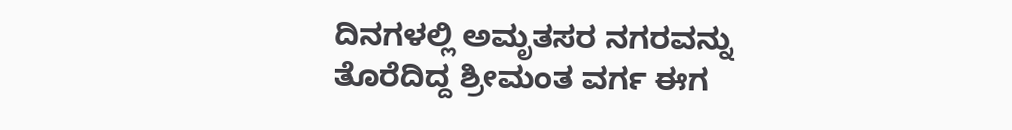ದಿನಗಳಲ್ಲಿ ಅಮೃತಸರ ನಗರವನ್ನು ತೊರೆದಿದ್ದ ಶ್ರೀಮಂತ ವರ್ಗ ಈಗ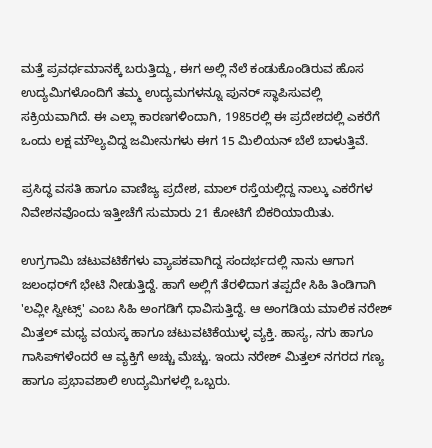ಮತ್ತೆ ಪ್ರವರ್ಧಮಾನಕ್ಕೆ ಬರುತ್ತಿದ್ದು, ಈಗ ಅಲ್ಲಿ ನೆಲೆ ಕಂಡುಕೊಂಡಿರುವ ಹೊಸ ಉದ್ಯಮಿಗಳೊಂದಿಗೆ ತಮ್ಮ ಉದ್ಯಮಗಳನ್ನೂ ಪುನರ್ ಸ್ಥಾಪಿಸುವಲ್ಲಿ ಸಕ್ರಿಯವಾಗಿದೆ. ಈ ಎಲ್ಲಾ ಕಾರಣಗಳಿಂದಾಗಿ, 1985ರಲ್ಲಿ ಈ ಪ್ರದೇಶದಲ್ಲಿ ಎಕರೆಗೆ ಒಂದು ಲಕ್ಷ ಮೌಲ್ಯವಿದ್ದ ಜಮೀನುಗಳು ಈಗ 15 ಮಿಲಿಯನ್ ಬೆಲೆ ಬಾಳುತ್ತಿವೆ.

ಪ್ರಸಿದ್ಧ ವಸತಿ ಹಾಗೂ ವಾಣಿಜ್ಯ ಪ್ರದೇಶ, ಮಾಲ್ ರಸ್ತೆಯಲ್ಲಿದ್ದ ನಾಲ್ಕು ಎಕರೆಗಳ ನಿವೇಶನವೊಂದು ಇತ್ತೀಚೆಗೆ ಸುಮಾರು 21 ಕೋಟಿಗೆ ಬಿಕರಿಯಾಯಿತು.

ಉಗ್ರಗಾಮಿ ಚಟುವಟಿಕೆಗಳು ವ್ಯಾಪಕವಾಗಿದ್ದ ಸಂದರ್ಭದಲ್ಲಿ ನಾನು ಆಗಾಗ ಜಲಂಧರ್‌ಗೆ ಭೇಟಿ ನೀಡುತ್ತಿದ್ದೆ. ಹಾಗೆ ಅಲ್ಲಿಗೆ ತೆರಳಿದಾಗ ತಪ್ಪದೇ ಸಿಹಿ ತಿಂಡಿಗಾಗಿ 'ಲವ್ಲೀ ಸ್ವೀಟ್ಸ್' ಎಂಬ ಸಿಹಿ ಅಂಗಡಿಗೆ ಧಾವಿಸುತ್ತಿದ್ದೆ. ಆ ಅಂಗಡಿಯ ಮಾಲಿಕ ನರೇಶ್ ಮಿತ್ತಲ್ ಮಧ್ಯ ವಯಸ್ಕ ಹಾಗೂ ಚಟುವಟಿಕೆಯುಳ್ಳ ವ್ಯಕ್ತಿ. ಹಾಸ್ಯ, ನಗು ಹಾಗೂ ಗಾಸಿಪ್‌ಗಳೆಂದರೆ ಆ ವ್ಯಕ್ತಿಗೆ ಅಚ್ಚು ಮೆಚ್ಚು. ಇಂದು ನರೇಶ್ ಮಿತ್ತಲ್ ನಗರದ ಗಣ್ಯ ಹಾಗೂ ಪ್ರಭಾವಶಾಲಿ ಉದ್ಯಮಿಗಳಲ್ಲಿ ಒಬ್ಬರು.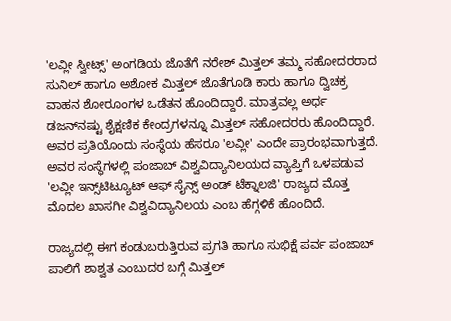'ಲವ್ಲೀ ಸ್ವೀಟ್ಸ್' ಅಂಗಡಿಯ ಜೊತೆಗೆ ನರೇಶ್ ಮಿತ್ತಲ್ ತಮ್ಮ ಸಹೋದರರಾದ ಸುನಿಲ್ ಹಾಗೂ ಅಶೋಕ ಮಿತ್ತಲ್ ಜೊತೆಗೂಡಿ ಕಾರು ಹಾಗೂ ದ್ವಿಚಕ್ರ ವಾಹನ ಶೋರೂಂಗಳ ಒಡೆತನ ಹೊಂದಿದ್ದಾರೆ. ಮಾತ್ರವಲ್ಲ ಅರ್ಧ ಡಜನ್‌ನಷ್ಟು ಶೈಕ್ಷಣಿಕ ಕೇಂದ್ರಗಳನ್ನೂ ಮಿತ್ತಲ್ ಸಹೋದರರು ಹೊಂದಿದ್ದಾರೆ. ಅವರ ಪ್ರತಿಯೊಂದು ಸಂಸ್ಥೆಯ ಹೆಸರೂ 'ಲವ್ಲೀ' ಎಂದೇ ಪ್ರಾರಂಭವಾಗುತ್ತದೆ. ಅವರ ಸಂಸ್ಥೆಗಳಲ್ಲಿ ಪಂಜಾಬ್ ವಿಶ್ವವಿದ್ಯಾನಿಲಯದ ವ್ಯಾಪ್ತಿಗೆ ಒಳಪಡುವ 'ಲವ್ಲೀ ಇನ್ಸ್‌ಟಿಟ್ಯೂಟ್ ಆಫ್ ಸೈನ್ಸ್ ಅಂಡ್ ಟೆಕ್ನಾಲಜಿ' ರಾಜ್ಯದ ಮೊತ್ತ ಮೊದಲ ಖಾಸಗೀ ವಿಶ್ವವಿದ್ಯಾನಿಲಯ ಎಂಬ ಹೆಗ್ಗಳಿಕೆ ಹೊಂದಿದೆ.

ರಾಜ್ಯದಲ್ಲಿ ಈಗ ಕಂಡುಬರುತ್ತಿರುವ ಪ್ರಗತಿ ಹಾಗೂ ಸುಭಿಕ್ಷೆ ಪರ್ವ ಪಂಜಾಬ್ ಪಾಲಿಗೆ ಶಾಶ್ವತ ಎಂಬುದರ ಬಗ್ಗೆ ಮಿತ್ತಲ್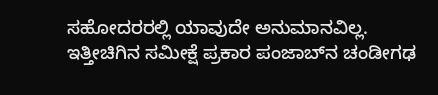ಸಹೋದರರಲ್ಲಿ ಯಾವುದೇ ಅನುಮಾನವಿಲ್ಲ. ಇತ್ತೀಚಿಗಿನ ಸಮೀಕ್ಷೆ ಪ್ರಕಾರ ಪಂಜಾಬ್‌ನ ಚಂಡೀಗಢ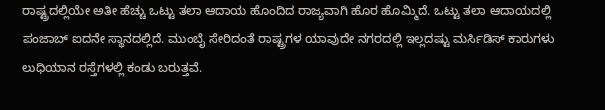ರಾಷ್ಟ್ರದಲ್ಲಿಯೇ ಅತೀ ಹೆಚ್ಚು ಒಟ್ಟು ತಲಾ ಆದಾಯ ಹೊಂದಿದ ರಾಜ್ಯವಾಗಿ ಹೊರ ಹೊಮ್ಮಿದೆ. ಒಟ್ಟು ತಲಾ ಆದಾಯದಲ್ಲಿ ಪಂಜಾಬ್ ಐದನೇ ಸ್ಥಾನದಲ್ಲಿದೆ. ಮುಂಬೈ ಸೇರಿದಂತೆ ರಾಷ್ಟ್ರಗಳ ಯಾವುದೇ ನಗರದಲ್ಲಿ ಇಲ್ಲದಷ್ಟು ಮರ್ಸಿಡಿಸ್ ಕಾರುಗಳು ಲುಧಿಯಾನ ರಸ್ತೆಗಳಲ್ಲಿ ಕಂಡು ಬರುತ್ತವೆ.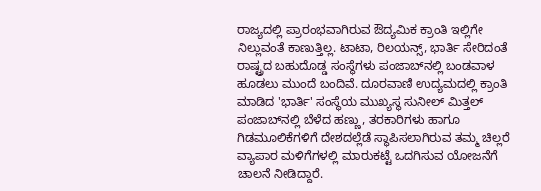ರಾಜ್ಯದಲ್ಲಿ ಪ್ರಾರಂಭವಾಗಿರುವ ಔದ್ಯಮಿಕ ಕ್ರಾಂತಿ ಇಲ್ಲಿಗೇ ನಿಲ್ಲುವಂತೆ ಕಾಣುತ್ತಿಲ್ಲ. ಟಾಟಾ, ರಿಲಯನ್ಸ್, ಭಾರ್ತಿ ಸೇರಿದಂತೆ ರಾಷ್ಟ್ರದ ಬಹುದೊಡ್ಡ ಸಂಸ್ಥೆಗಳು ಪಂಜಾಬ್‌ನಲ್ಲಿ ಬಂಡವಾಳ ಹೂಡಲು ಮುಂದೆ ಬಂದಿವೆ. ದೂರವಾಣಿ ಉದ್ಯಮದಲ್ಲಿ ಕ್ರಾಂತಿ ಮಾಡಿದ 'ಭಾರ್ತಿ' ಸಂಸ್ಥೆಯ ಮುಖ್ಯಸ್ಥ ಸುನೀಲ್ ಮಿತ್ತಲ್ ಪಂಜಾಬ್‌ನಲ್ಲಿ ಬೆಳೆದ ಹಣ್ಣು, ತರಕಾರಿಗಳು ಹಾಗೂ ಗಿಡಮೂಲಿಕೆಗಳಿಗೆ ದೇಶದಲ್ಲೆಡೆ ಸ್ಥಾಪಿಸಲಾಗಿರುವ ತಮ್ಮ ಚಿಲ್ಲರೆ ವ್ಯಾಪಾರ ಮಳಿಗೆಗಳಲ್ಲಿ ಮಾರುಕಟ್ಟೆ ಒದಗಿಸುವ ಯೋಜನೆಗೆ ಚಾಲನೆ ನೀಡಿದ್ದಾರೆ.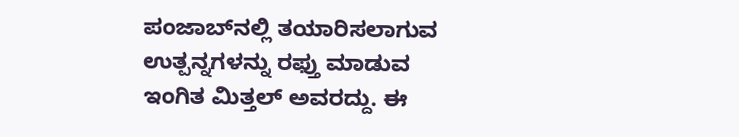ಪಂಜಾಬ್‌ನಲ್ಲಿ ತಯಾರಿಸಲಾಗುವ ಉತ್ಪನ್ನಗಳನ್ನು ರಫ್ತು ಮಾಡುವ ಇಂಗಿತ ಮಿತ್ತಲ್ ಅವರದ್ದು. ಈ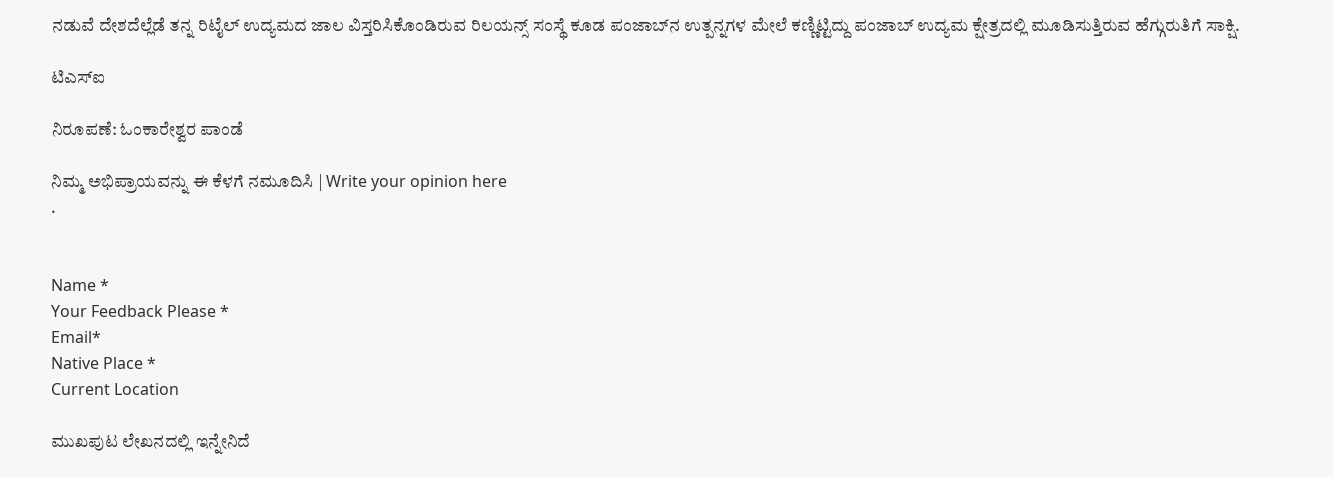ನಡುವೆ ದೇಶದೆಲ್ಲೆಡೆ ತನ್ನ ರಿಟೈಲ್ ಉದ್ಯಮದ ಜಾಲ ವಿಸ್ತರಿಸಿಕೊಂಡಿರುವ ರಿಲಯನ್ಸ್ ಸಂಸ್ಥೆ ಕೂಡ ಪಂಜಾಬ್‌ನ ಉತ್ಪನ್ನಗಳ ಮೇಲೆ ಕಣ್ಣಿಟ್ಟಿದ್ದು ಪಂಜಾಬ್ ಉದ್ಯಮ ಕ್ಷೇತ್ರದಲ್ಲಿ ಮೂಡಿಸುತ್ತಿರುವ ಹೆಗ್ಗುರುತಿಗೆ ಸಾಕ್ಷಿ.

ಟಿಎಸ್‌ಐ

ನಿರೂಪಣೆ: ಓಂಕಾರೇಶ್ವರ ಪಾಂಡೆ

ನಿಮ್ಮ ಅಭಿಪ್ರಾಯವನ್ನು ಈ ಕೆಳಗೆ ನಮೂದಿಸಿ | Write your opinion here
.


Name *
Your Feedback Please *
Email*
Native Place *
Current Location

ಮುಖಪುಟ ಲೇಖನದಲ್ಲಿ ಇನ್ನೇನಿದೆ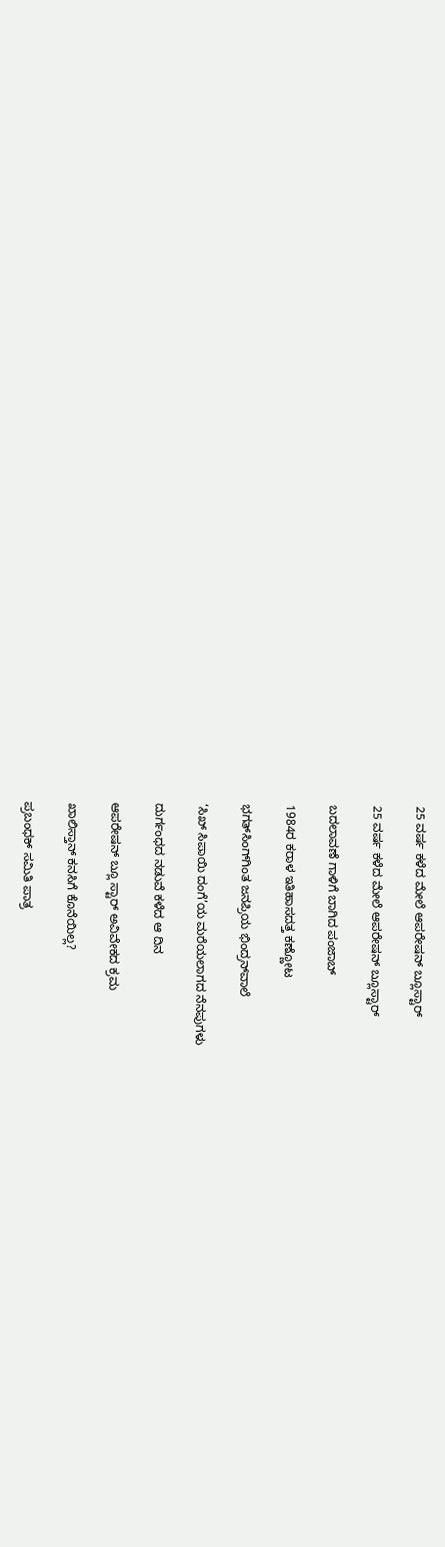25 ವರ್ಷ ಕಳೆದ ಮೇಲೆ ಆಪರೇಷನ್ ಬ್ಲೂಸ್ಟಾರ್

25 ವರ್ಷ ಕಳೆದ ಮೇಲೆ ಆಪರೇಷನ್ ಬ್ಲೂಸ್ಟಾರ್

ಬದಲಾವಣೆ ಗಾಳಿಗೆ ಬಾಗಿದ ಪಂಜಾಬ್

1984ರ ಕರಾಳ ಇತಿಹಾಸದತ್ತ ಕಣ್ಣೋಟ

ಭಗತ್‌ಸಿಂಗ್‌ಗಿಂತ ಜನಪ್ರಿಯ ಭಿಂದ್ರನ್‌ವಾಲೆ

‘ಸಿಖ್ ಸಿಪಾಯಿ ದಂಗೆ’ಯ ಮರೆಯಲಾಗದ ನೆನಪುಗಳು

ದುರ್ಗಂಧದ ನಡುವೆ ಕಳೆದ ಆ ದಿನ

ಆಪರೇಷನ್ ಬ್ಲೂ ಸ್ಟಾರ್ ಅವಿವೇಕದ ಕ್ರಮ

ಖಾಲಿಸ್ತಾನ್ ಕನಸಿಗೆ ಕೊನೆಯಿಲ್ಲ?

ಪ್ರಬಂಧಕ್ ಸಮಿತಿ ಪಾತ್ರ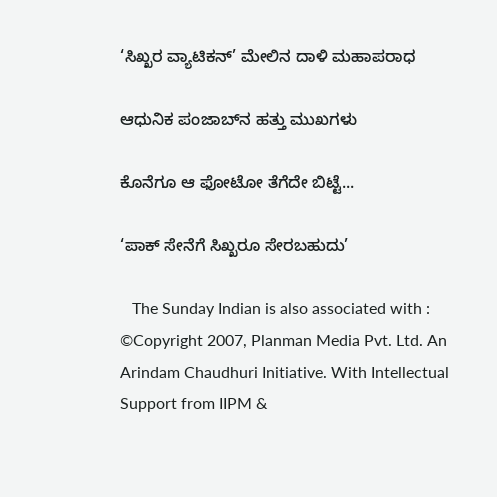‘ಸಿಖ್ಖರ ವ್ಯಾಟಿಕನ್’ ಮೇಲಿನ ದಾಳಿ ಮಹಾಪರಾಧ

ಆಧುನಿಕ ಪಂಜಾಬ್‌ನ ಹತ್ತು ಮುಖಗಳು

ಕೊನೆಗೂ ಆ ಫೋಟೋ ತೆಗೆದೇ ಬಿಟ್ಟೆ...

‘ಪಾಕ್ ಸೇನೆಗೆ ಸಿಖ್ಖರೂ ಸೇರಬಹುದು’

   The Sunday Indian is also associated with :
©Copyright 2007, Planman Media Pvt. Ltd. An Arindam Chaudhuri Initiative. With Intellectual Support from IIPM &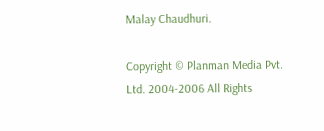Malay Chaudhuri.

Copyright © Planman Media Pvt. Ltd. 2004-2006 All Rights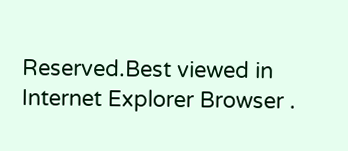Reserved.Best viewed in Internet Explorer Browser .